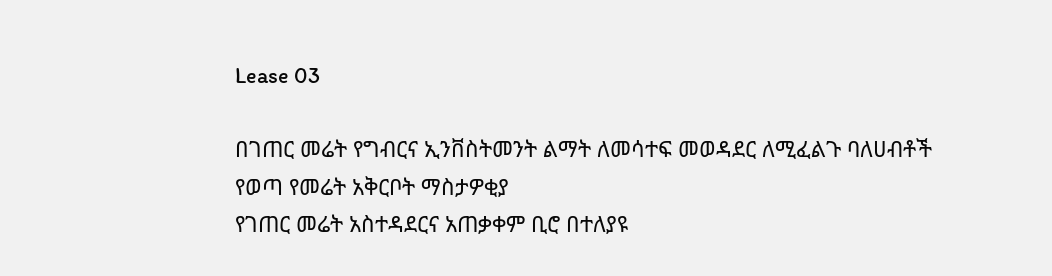Lease 03

በገጠር መሬት የግብርና ኢንቨስትመንት ልማት ለመሳተፍ መወዳደር ለሚፈልጉ ባለሀብቶች
የወጣ የመሬት አቅርቦት ማስታዎቂያ
የገጠር መሬት አስተዳደርና አጠቃቀም ቢሮ በተለያዩ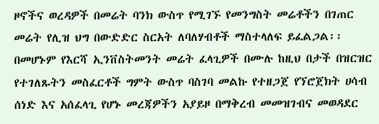ዞኖችና ወረዳዎች በመሬት ባንክ ውስጥ የሚገኙ የመንግስት መሬቶችን በገጠር መሬት የሊዝ ህግ በውድድር ስርአት ለባለሃብቶች ማስተላለፍ ይፈልጋል፡፡ በመሆኑም የእርሻ ኢንቨስትመንት መሬት ፈላጊዎች በሙሉ ከዚህ በታች በዝርዝር የተገለጹትን መስፈርቶች ግምት ውስጥ ባስገባ መልኩ የተዘጋጀ የኘሮጀክት ሀሳብ ሰነድ እና አሰፈላጊ የሆኑ መረጃዎችን አያይዞ በማቅረብ መመዝገብና መወዳደር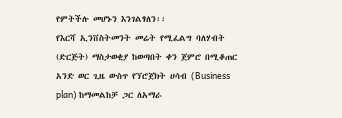የምትችሉ መሆኑን እንገልፃለን፡፡
የእርሻ ኢንቨስትመንት መሬት የሚፈልግ ባለሃብት (ድርጅት) ማስታወቂያ ከወጣበት ቀን ጀምሮ በሚቆጠር አንድ ወር ጊዜ ውስጥ የኘሮጀክት ሀሳብ (Business plan) ከማመልከቻ ጋር ለአማራ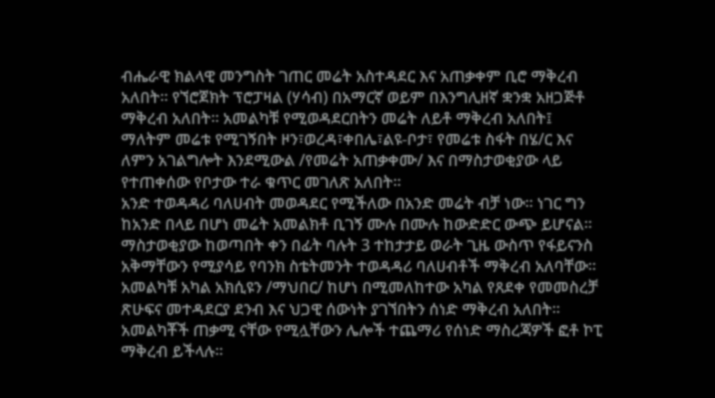ብሔራዊ ክልላዊ መንግስት ገጠር መሬት አስተዳደር እና አጠቃቀም ቢሮ ማቅረብ አለበት፡፡ የኘሮጀክት ፕሮፓዛል (ሃሳብ) በአማርኛ ወይም በእንግሊዘኛ ቋንቋ አዘጋጅቶ ማቅረብ አለበት፡፡ አመልካቹ የሚወዳደርበትን መሬት ለይቶ ማቅረብ አለበት፤ ማለትም መሬቱ የሚገኝበት ዞን፣ወረዳ፣ቀበሌ፣ልዩ-ቦታ፣ የመሬቱ ስፋት በሄ/ር እና ለምን አገልግሎት እንደሚውል /የመሬት አጠቃቀሙ/ እና በማስታወቂያው ላይ የተጠቀሰው የቦታው ተራ ቁጥር መገለጽ አለበት፡፡
አንድ ተወዳዳሪ ባለሀብት መወዳደር የሚችለው በአንድ መሬት ብቻ ነው፡፡ ነገር ግን ከአንድ በላይ በሆነ መሬት አመልክቶ ቢገኝ ሙሉ በሙሉ ከውድድር ውጭ ይሆናል፡፡
ማስታወቂያው ከወጣበት ቀን በፊት ባሉት 3 ተከታታይ ወራት ጊዜ ውስጥ የፋይናንስ አቅማቸውን የሚያሳይ የባንክ ስቴትመንት ተወዳዳሪ ባለሀብቶች ማቅረብ አለባቸው፡፡
አመልካቹ አካል አክሲዩን /ማህበር/ ከሆነ በሚመለከተው አካል የጸደቀ የመመስረቻ ጽሁፍና መተዳደርያ ደንብ እና ህጋዊ ሰውነት ያገኘበትን ሰነድ ማቅረብ አለበት፡፡
አመልካቾች ጠቃሚ ናቸው የሚሏቸውን ሌሎች ተጨማሪ የሰነድ ማስረጃዎች ፎቶ ኮፒ ማቅረብ ይችላሉ፡፡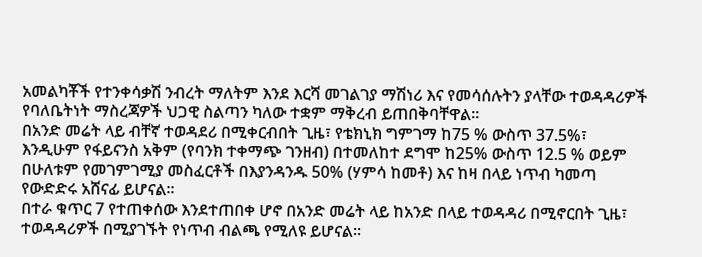አመልካቾች የተንቀሳቃሽ ንብረት ማለትም እንደ እርሻ መገልገያ ማሽነሪ እና የመሳሰሉትን ያላቸው ተወዳዳሪዎች የባለቤትነት ማስረጃዎች ህጋዊ ስልጣን ካለው ተቋም ማቅረብ ይጠበቅባቸዋል፡፡
በአንድ መሬት ላይ ብቸኛ ተወዳደሪ በሚቀርብበት ጊዜ፣ የቴክኒክ ግምገማ ከ75 % ውስጥ 37.5%፣ እንዲሁም የፋይናንስ አቅም (የባንክ ተቀማጭ ገንዘብ) በተመለከተ ደግሞ ከ25% ውስጥ 12.5 % ወይም በሁለቱም የመገምገሚያ መስፈርቶች በእያንዳንዱ 50% (ሃምሳ ከመቶ) እና ከዛ በላይ ነጥብ ካመጣ የውድድሩ አሸናፊ ይሆናል፡፡
በተራ ቁጥር 7 የተጠቀሰው እንደተጠበቀ ሆኖ በአንድ መሬት ላይ ከአንድ በላይ ተወዳዳሪ በሚኖርበት ጊዜ፣ ተወዳዳሪዎች በሚያገኙት የነጥብ ብልጫ የሚለዩ ይሆናል፡፡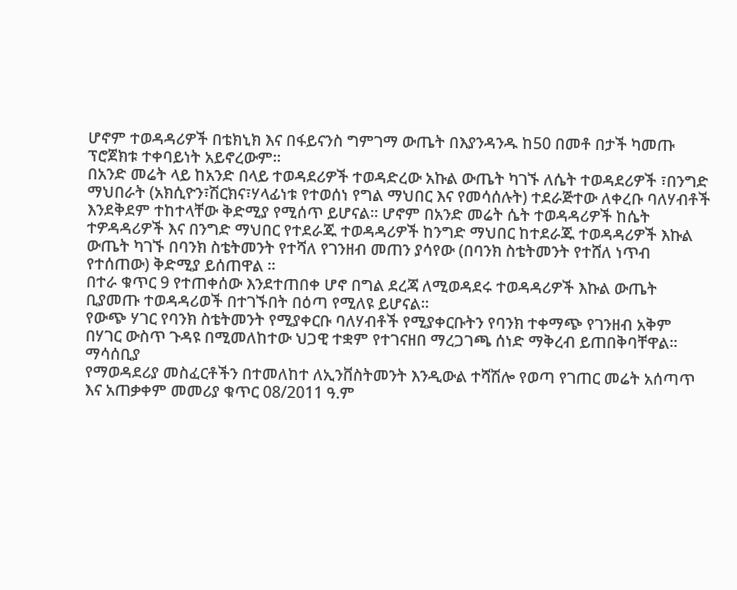ሆኖም ተወዳዳሪዎች በቴክኒክ እና በፋይናንስ ግምገማ ውጤት በእያንዳንዱ ከ50 በመቶ በታች ካመጡ ፕሮጀክቱ ተቀባይነት አይኖረውም፡፡
በአንድ መሬት ላይ ከአንድ በላይ ተወዳደሪዎች ተወዳድረው አኩል ውጤት ካገኙ ለሴት ተወዳደሪዎች ፣በንግድ ማህበራት (አክሲዮን፣ሽርክና፣ሃላፊነቱ የተወሰነ የግል ማህበር እና የመሳሰሉት) ተደራጅተው ለቀረቡ ባለሃብቶች እንደቅደም ተከተላቸው ቅድሚያ የሚሰጥ ይሆናል፡፡ ሆኖም በአንድ መሬት ሴት ተወዳዳሪዎች ከሴት ተዎዳዳሪዎች እና በንግድ ማህበር የተደራጁ ተወዳዳሪዎች ከንግድ ማህበር ከተደራጁ ተወዳዳሪዎች እኩል ውጤት ካገኙ በባንክ ስቴትመንት የተሻለ የገንዘብ መጠን ያሳየው (በባንክ ስቴትመንት የተሸለ ነጥብ የተሰጠው) ቅድሚያ ይሰጠዋል ፡፡
በተራ ቁጥር 9 የተጠቀሰው እንደተጠበቀ ሆኖ በግል ደረጃ ለሚወዳደሩ ተወዳዳሪዎች እኩል ውጤት ቢያመጡ ተወዳዳሪወች በተገኙበት በዕጣ የሚለዩ ይሆናል፡፡
የውጭ ሃገር የባንክ ስቴትመንት የሚያቀርቡ ባለሃብቶች የሚያቀርቡትን የባንክ ተቀማጭ የገንዘብ አቅም በሃገር ውስጥ ጉዳዩ በሚመለከተው ህጋዊ ተቋም የተገናዘበ ማረጋገጫ ሰነድ ማቅረብ ይጠበቅባቸዋል፡፡
ማሳሰቢያ
የማወዳደሪያ መስፈርቶችን በተመለከተ ለኢንቨስትመንት እንዲውል ተሻሽሎ የወጣ የገጠር መሬት አሰጣጥ እና አጠቃቀም መመሪያ ቁጥር 08/2011 ዓ.ም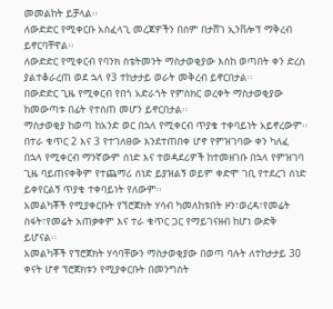መመልከት ይቻላል፡፡
ለውድድር የሚቀርቡ አስፈላጊ መረጃዎችን በሰም በታሸገ ኢንቨሎፕ ማቅረብ ይኖርባቸዋል፡፡
ለውድድር የሚቀርብ የባንክ ስቴትመንት ማስታወቂያው እስከ ወጣበት ቀን ድረስ ያልተቆራረጠ ወደ ኋላ የ3 ተከታታይ ወራት መቅረብ ይኖርበታል፡፡
በውድድር ጊዜ የሚቀርብ የበጎ አድራጎት የምስክር ወረቀት ማስታወቂያው ከመውጣቱ በፊት የተሰጠ መሆን ይኖርበታል፡፡
ማስታወቂያ ከወጣ ከአንድ ወር በኋላ የሚቀርብ ጥያቄ ተቀባይነት አይኖረውም፡፡
በተራ ቁጥር 2 እና 3 የተገለፀው እንደተጠበቀ ሆኖ የምዝገባው ቀን ካለፈ በኋላ የሚቀርብ ማንኛውም ሰነድ እና ተወዳደሪዎች ከተመዘገቡ በኋላ የምዝገባ ጊዜ ባይጠናቀቅም የተጨማሪ ሰነድ ይያዝልኝ ወይም ቀድሞ ገቢ የተደረገ ሰነድ ይቀየርልኝ ጥያቄ ተቀባይነት የለውም፡፡
አመልካቾች የሚያቀርቡት የኘሮጀክት ሃሳብ ካመለከቱበት ዞን፣ወረዳ፣የመሬት ስፋት፣የመሬት አጠቃቀም እና ተራ ቁጥር ጋር የማይገናዘብ ከሆነ ውድቅ ይሆናል፡፡
አመልካቾች የፕሮጀክት ሃሳባቸውን ማስታወቂያው በወጣ ባሉት ለተከታታይ 30 ቀናት ሆኖ ፕሮጀክቱን የሚያቀርቡት በመንግስት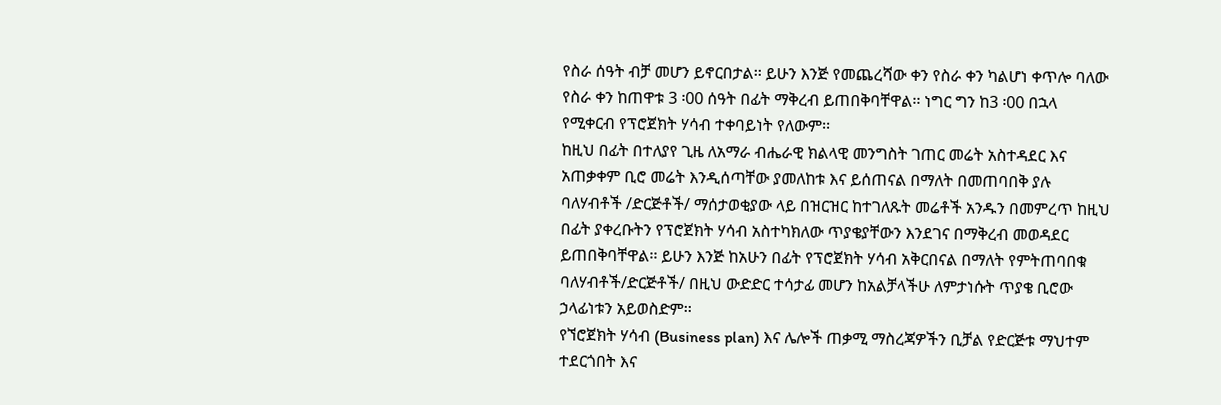የስራ ሰዓት ብቻ መሆን ይኖርበታል፡፡ ይሁን እንጅ የመጨረሻው ቀን የስራ ቀን ካልሆነ ቀጥሎ ባለው የስራ ቀን ከጠዋቱ 3 ፡00 ሰዓት በፊት ማቅረብ ይጠበቅባቸዋል፡፡ ነግር ግን ከ3 ፡00 በኋላ የሚቀርብ የፕሮጀክት ሃሳብ ተቀባይነት የለውም፡፡
ከዚህ በፊት በተለያየ ጊዜ ለአማራ ብሔራዊ ክልላዊ መንግስት ገጠር መሬት አስተዳደር እና አጠቃቀም ቢሮ መሬት እንዲሰጣቸው ያመለከቱ እና ይሰጠናል በማለት በመጠባበቅ ያሉ ባለሃብቶች /ድርጅቶች/ ማሰታወቂያው ላይ በዝርዝር ከተገለጹት መሬቶች አንዱን በመምረጥ ከዚህ በፊት ያቀረቡትን የፕሮጀክት ሃሳብ አስተካክለው ጥያቄያቸውን እንደገና በማቅረብ መወዳደር ይጠበቅባቸዋል፡፡ ይሁን እንጅ ከአሁን በፊት የፕሮጀክት ሃሳብ አቅርበናል በማለት የምትጠባበቁ ባለሃብቶች/ድርጅቶች/ በዚህ ውድድር ተሳታፊ መሆን ከአልቻላችሁ ለምታነሱት ጥያቄ ቢሮው ኃላፊነቱን አይወስድም፡፡
የኘሮጀክት ሃሳብ (Business plan) እና ሌሎች ጠቃሚ ማስረጃዎችን ቢቻል የድርጅቱ ማህተም ተደርጎበት እና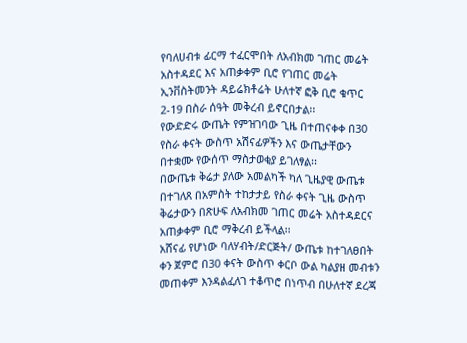የባለሀብቱ ፊርማ ተፈርሞበት ለአብክመ ገጠር መሬት አስተዳደር እና አጠቃቀም ቢሮ የገጠር መሬት ኢንቨስትመንት ዳይሬክቶሬት ሁለተኛ ፎቅ ቢሮ ቁጥር 2-19 በስራ ሰዓት መቅረብ ይኖርበታል፡፡
የውድድሩ ውጤት የምዝገባው ጊዜ በተጠናቀቀ በ30 የስራ ቀናት ውስጥ አሽናፊዎችን እና ውጤታቸውን በተቋሙ የውሰጥ ማስታወቂያ ይገለፃል፡፡
በውጤቱ ቅሬታ ያለው አመልካች ካለ ጊዜያዊ ውጤቱ በተገለጸ በአምስት ተከታታይ የስራ ቀናት ጊዜ ውስጥ ቅሬታውን በጽሁፍ ለአብክመ ገጠር መሬት አስተዳደርና አጠቃቀም ቢሮ ማቅረብ ይችላል፡፡
አሸናፊ የሆነው ባለሃብት/ድርጅት/ ውጤቱ ከተገለፀበት ቀን ጀምሮ በ30 ቀናት ውስጥ ቀርቦ ውል ካልያዘ መብቱን መጠቀም እንዳልፈለገ ተቆጥሮ በነጥብ በሁለተኛ ደረጃ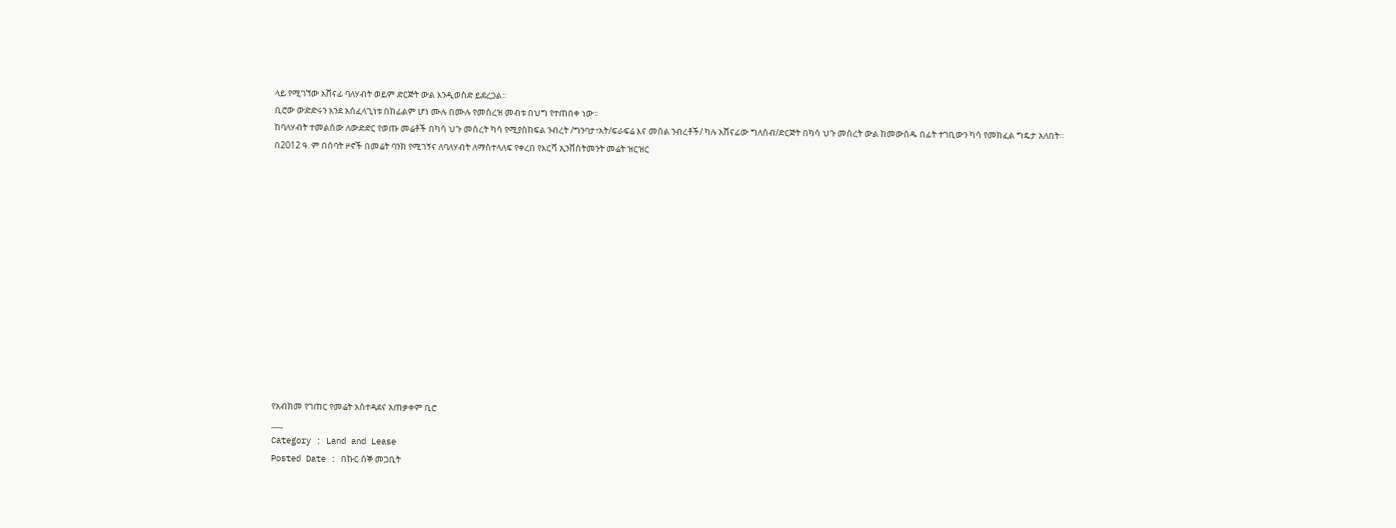ላይ የሚገኘው አሸናፊ ባለሃብት ወይም ድርጅት ውል እንዲወስድ ይደረጋል፡፡
ቢሮው ውድድሩን እንደ አሰፈላጊነቱ በከፊልም ሆነ ሙሉ በሙሉ የመሰረዝ መብቱ በህግ የተጠበቀ ነው፡፡
ከባለሃብት ተመልሰው ለውድድር የወጡ መሬቶች በካሳ ህጉ መሰረት ካሳ የሚያስከፍል ንብረት /ግንባታ፣አት/ፍራፍሬ እና መሰል ንብረቶች/ ካሉ አሸናፊው ግለሰብ/ድርጅት በካሳ ህጉ መሰረት ውል ከመውሰዱ በፊት ተገቢውን ካሳ የመክፈል ግዴታ አለበት፡፡
በ2012 ዓ. ም በሰባት ዞኖች በመሬት ባንክ የሚገኝና ለባለሃብት ለማስተላለፍ የቀረበ የእርሻ ኢንቨስትመንት መሬት ዝርዝር














የአብክመ የገጠር የመሬት አስተዳደና አጠቃቀም ቢሮ
___
Category : Land and Lease
Posted Date : በኩር ሰኞ መጋቢት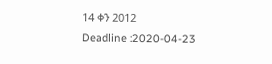14 ቀን 2012
Deadline :2020-04-23